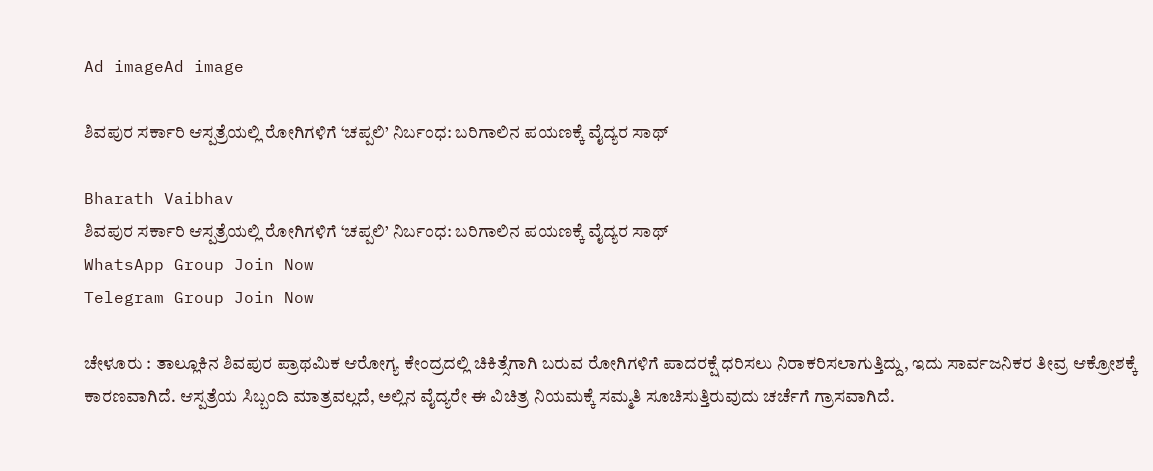Ad imageAd image

ಶಿವಪುರ ಸರ್ಕಾರಿ ಆಸ್ಪತ್ರೆಯಲ್ಲಿ ರೋಗಿಗಳಿಗೆ ‘ಚಪ್ಪಲಿ’ ನಿರ್ಬಂಧ: ಬರಿಗಾಲಿನ ಪಯಣಕ್ಕೆ ವೈದ್ಯರ ಸಾಥ್

Bharath Vaibhav
ಶಿವಪುರ ಸರ್ಕಾರಿ ಆಸ್ಪತ್ರೆಯಲ್ಲಿ ರೋಗಿಗಳಿಗೆ ‘ಚಪ್ಪಲಿ’ ನಿರ್ಬಂಧ: ಬರಿಗಾಲಿನ ಪಯಣಕ್ಕೆ ವೈದ್ಯರ ಸಾಥ್
WhatsApp Group Join Now
Telegram Group Join Now

ಚೇಳೂರು : ತಾಲ್ಲೂಕಿನ ಶಿವಪುರ ಪ್ರಾಥಮಿಕ ಆರೋಗ್ಯ ಕೇಂದ್ರದಲ್ಲಿ ಚಿಕಿತ್ಸೆಗಾಗಿ ಬರುವ ರೋಗಿಗಳಿಗೆ ಪಾದರಕ್ಷೆ ಧರಿಸಲು ನಿರಾಕರಿಸಲಾಗುತ್ತಿದ್ದು, ಇದು ಸಾರ್ವಜನಿಕರ ತೀವ್ರ ಆಕ್ರೋಶಕ್ಕೆ ಕಾರಣವಾಗಿದೆ. ಆಸ್ಪತ್ರೆಯ ಸಿಬ್ಬಂದಿ ಮಾತ್ರವಲ್ಲದೆ, ಅಲ್ಲಿನ ವೈದ್ಯರೇ ಈ ವಿಚಿತ್ರ ನಿಯಮಕ್ಕೆ ಸಮ್ಮತಿ ಸೂಚಿಸುತ್ತಿರುವುದು ಚರ್ಚೆಗೆ ಗ್ರಾಸವಾಗಿದೆ.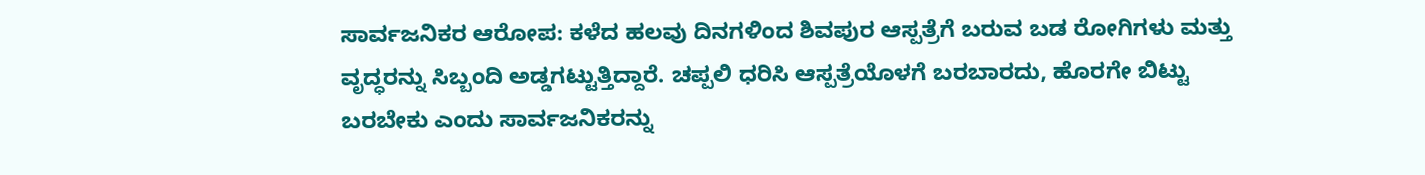ಸಾರ್ವಜನಿಕರ ಆರೋಪ: ಕಳೆದ ಹಲವು ದಿನಗಳಿಂದ ಶಿವಪುರ ಆಸ್ಪತ್ರೆಗೆ ಬರುವ ಬಡ ರೋಗಿಗಳು ಮತ್ತು ವೃದ್ಧರನ್ನು ಸಿಬ್ಬಂದಿ ಅಡ್ಡಗಟ್ಟುತ್ತಿದ್ದಾರೆ. ಚಪ್ಪಲಿ ಧರಿಸಿ ಆಸ್ಪತ್ರೆಯೊಳಗೆ ಬರಬಾರದು, ಹೊರಗೇ ಬಿಟ್ಟು ಬರಬೇಕು ಎಂದು ಸಾರ್ವಜನಿಕರನ್ನು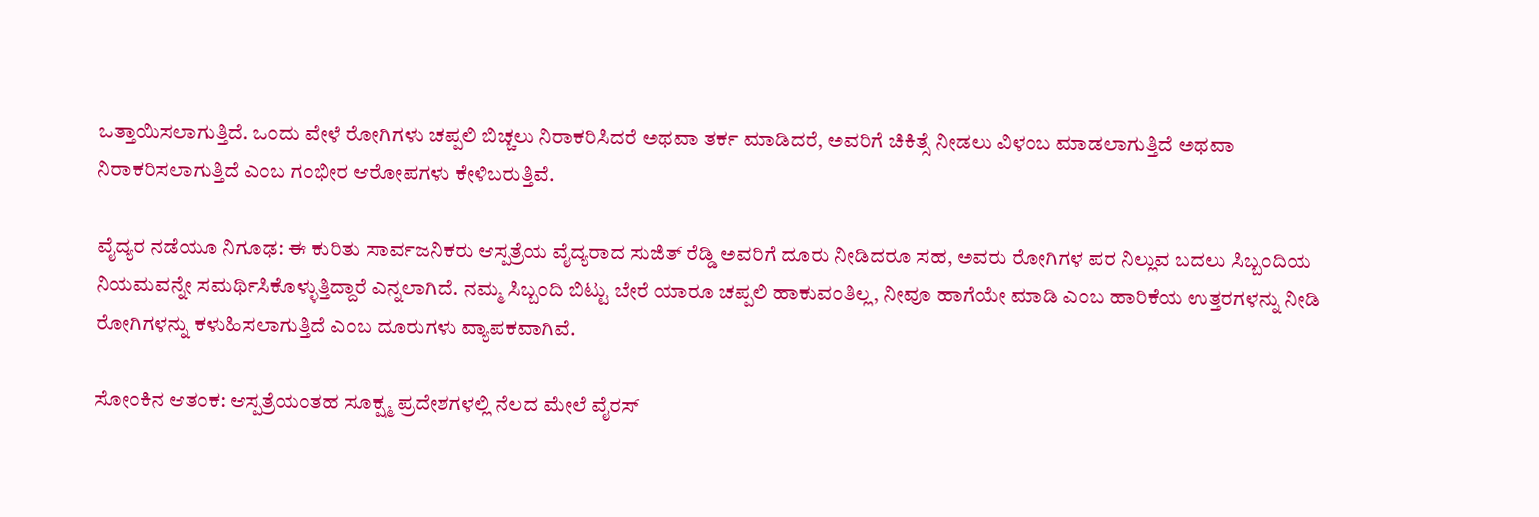ಒತ್ತಾಯಿಸಲಾಗುತ್ತಿದೆ. ಒಂದು ವೇಳೆ ರೋಗಿಗಳು ಚಪ್ಪಲಿ ಬಿಚ್ಚಲು ನಿರಾಕರಿಸಿದರೆ ಅಥವಾ ತರ್ಕ ಮಾಡಿದರೆ, ಅವರಿಗೆ ಚಿಕಿತ್ಸೆ ನೀಡಲು ವಿಳಂಬ ಮಾಡಲಾಗುತ್ತಿದೆ ಅಥವಾ ನಿರಾಕರಿಸಲಾಗುತ್ತಿದೆ ಎಂಬ ಗಂಭೀರ ಆರೋಪಗಳು ಕೇಳಿಬರುತ್ತಿವೆ.

ವೈದ್ಯರ ನಡೆಯೂ ನಿಗೂಢ: ಈ ಕುರಿತು ಸಾರ್ವಜನಿಕರು ಆಸ್ಪತ್ರೆಯ ವೈದ್ಯರಾದ ಸುಜಿತ್ ರೆಡ್ಡಿ ಅವರಿಗೆ ದೂರು ನೀಡಿದರೂ ಸಹ, ಅವರು ರೋಗಿಗಳ ಪರ ನಿಲ್ಲುವ ಬದಲು ಸಿಬ್ಬಂದಿಯ ನಿಯಮವನ್ನೇ ಸಮರ್ಥಿಸಿಕೊಳ್ಳುತ್ತಿದ್ದಾರೆ ಎನ್ನಲಾಗಿದೆ. ನಮ್ಮ ಸಿಬ್ಬಂದಿ ಬಿಟ್ಟು ಬೇರೆ ಯಾರೂ ಚಪ್ಪಲಿ ಹಾಕುವಂತಿಲ್ಲ, ನೀವೂ ಹಾಗೆಯೇ ಮಾಡಿ ಎಂಬ ಹಾರಿಕೆಯ ಉತ್ತರಗಳನ್ನು ನೀಡಿ ರೋಗಿಗಳನ್ನು ಕಳುಹಿಸಲಾಗುತ್ತಿದೆ ಎಂಬ ದೂರುಗಳು ವ್ಯಾಪಕವಾಗಿವೆ.

ಸೋಂಕಿನ ಆತಂಕ: ಆಸ್ಪತ್ರೆಯಂತಹ ಸೂಕ್ಷ್ಮ ಪ್ರದೇಶಗಳಲ್ಲಿ ನೆಲದ ಮೇಲೆ ವೈರಸ್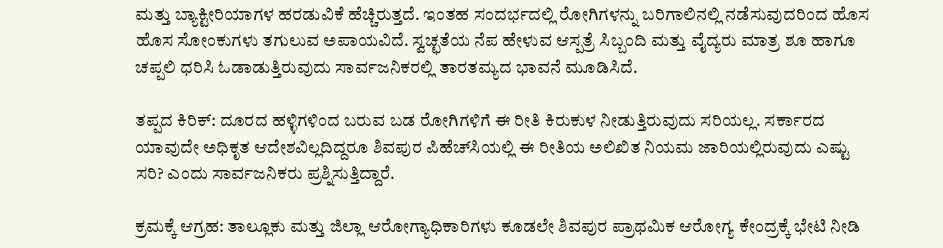ಮತ್ತು ಬ್ಯಾಕ್ಟೀರಿಯಾಗಳ ಹರಡುವಿಕೆ ಹೆಚ್ಚಿರುತ್ತದೆ. ಇಂತಹ ಸಂದರ್ಭದಲ್ಲಿ ರೋಗಿಗಳನ್ನು ಬರಿಗಾಲಿನಲ್ಲಿ ನಡೆಸುವುದರಿಂದ ಹೊಸ ಹೊಸ ಸೋಂಕುಗಳು ತಗುಲುವ ಅಪಾಯವಿದೆ. ಸ್ವಚ್ಛತೆಯ ನೆಪ ಹೇಳುವ ಆಸ್ಪತ್ರೆ ಸಿಬ್ಬಂದಿ ಮತ್ತು ವೈದ್ಯರು ಮಾತ್ರ ಶೂ ಹಾಗೂ ಚಪ್ಪಲಿ ಧರಿಸಿ ಓಡಾಡುತ್ತಿರುವುದು ಸಾರ್ವಜನಿಕರಲ್ಲಿ ತಾರತಮ್ಯದ ಭಾವನೆ ಮೂಡಿಸಿದೆ.

ತಪ್ಪದ ಕಿರಿಕ್: ದೂರದ ಹಳ್ಳಿಗಳಿಂದ ಬರುವ ಬಡ ರೋಗಿಗಳಿಗೆ ಈ ರೀತಿ ಕಿರುಕುಳ ನೀಡುತ್ತಿರುವುದು ಸರಿಯಲ್ಲ. ಸರ್ಕಾರದ ಯಾವುದೇ ಅಧಿಕೃತ ಆದೇಶವಿಲ್ಲದಿದ್ದರೂ ಶಿವಪುರ ಪಿಹೆಚ್‌ಸಿಯಲ್ಲಿ ಈ ರೀತಿಯ ಅಲಿಖಿತ ನಿಯಮ ಜಾರಿಯಲ್ಲಿರುವುದು ಎಷ್ಟು ಸರಿ? ಎಂದು ಸಾರ್ವಜನಿಕರು ಪ್ರಶ್ನಿಸುತ್ತಿದ್ದಾರೆ.

ಕ್ರಮಕ್ಕೆ ಆಗ್ರಹ: ತಾಲ್ಲೂಕು ಮತ್ತು ಜಿಲ್ಲಾ ಆರೋಗ್ಯಾಧಿಕಾರಿಗಳು ಕೂಡಲೇ ಶಿವಪುರ ಪ್ರಾಥಮಿಕ ಆರೋಗ್ಯ ಕೇಂದ್ರಕ್ಕೆ ಭೇಟಿ ನೀಡಿ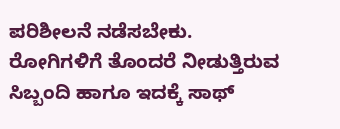ಪರಿಶೀಲನೆ ನಡೆಸಬೇಕು. ರೋಗಿಗಳಿಗೆ ತೊಂದರೆ ನೀಡುತ್ತಿರುವ ಸಿಬ್ಬಂದಿ ಹಾಗೂ ಇದಕ್ಕೆ ಸಾಥ್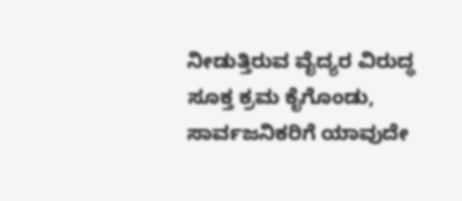ನೀಡುತ್ತಿರುವ ವೈದ್ಯರ ವಿರುದ್ಧ ಸೂಕ್ತ ಕ್ರಮ ಕೈಗೊಂಡು, ಸಾರ್ವಜನಿಕರಿಗೆ ಯಾವುದೇ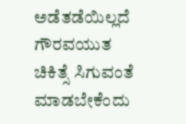ಅಡೆತಡೆಯಿಲ್ಲದೆ ಗೌರವಯುತ ಚಿಕಿತ್ಸೆ ಸಿಗುವಂತೆ ಮಾಡಬೇಕೆಂದು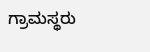ಗ್ರಾಮಸ್ಥರು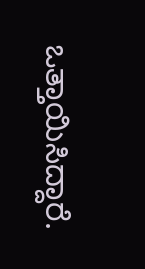ಒತ್ತಾಯಿಸಿದ್ದಾರೆ.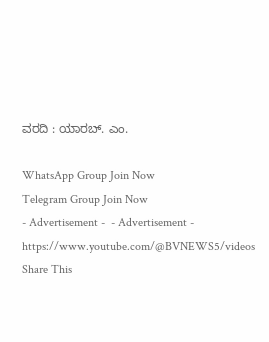ವರದಿ : ಯಾರಬ್. ಎಂ.

WhatsApp Group Join Now
Telegram Group Join Now
- Advertisement -  - Advertisement -  https://www.youtube.com/@BVNEWS5/videos
Share This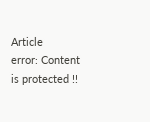Article
error: Content is protected !!